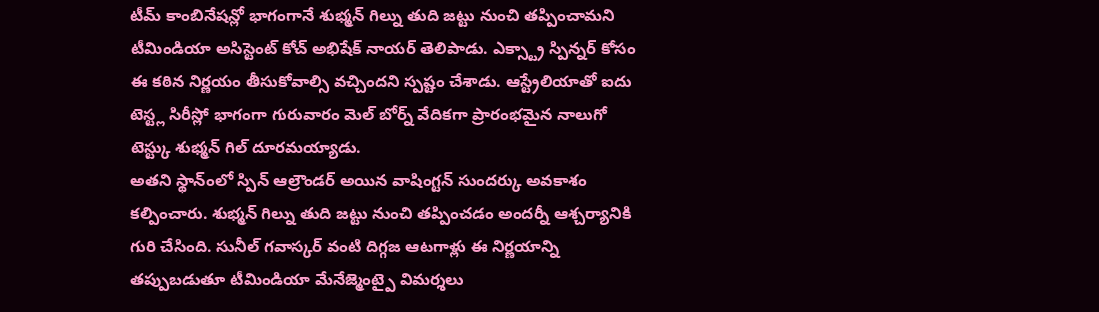టీమ్ కాంబినేషన్లో భాగంగానే శుభ్మన్ గిల్ను తుది జట్టు నుంచి తప్పించామని టీమిండియా అసిస్టెంట్ కోచ్ అభిషేక్ నాయర్ తెలిపాడు. ఎక్స్ట్రా స్పిన్నర్ కోసం ఈ కఠిన నిర్ణయం తీసుకోవాల్సి వచ్చిందని స్పష్టం చేశాడు. ఆస్ట్రేలియాతో ఐదు టెస్ట్ల సిరీస్లో భాగంగా గురువారం మెల్ బోర్న్ వేదికగా ప్రారంభమైన నాలుగో టెస్ట్కు శుభ్మన్ గిల్ దూరమయ్యాడు.
అతని స్థాన్ంలో స్పిన్ ఆల్రౌండర్ అయిన వాషింగ్టన్ సుందర్కు అవకాశం కల్పించారు. శుభ్మన్ గిల్ను తుది జట్టు నుంచి తప్పించడం అందర్నీ ఆశ్చర్యానికి గురి చేసింది. సునీల్ గవాస్కర్ వంటి దిగ్గజ ఆటగాళ్లు ఈ నిర్ణయాన్ని తప్పుబడుతూ టీమిండియా మేనేజ్మెంట్పై విమర్శలు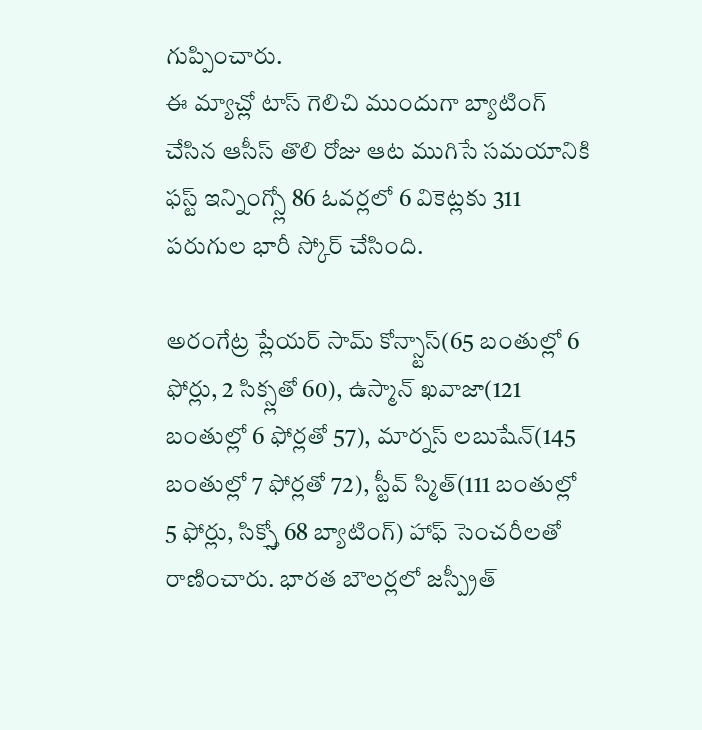గుప్పించారు.
ఈ మ్యాచ్లో టాస్ గెలిచి ముందుగా బ్యాటింగ్ చేసిన ఆసీస్ తొలి రోజు ఆట ముగిసే సమయానికి ఫస్ట్ ఇన్నింగ్స్లో 86 ఓవర్లలో 6 వికెట్లకు 311 పరుగుల భారీ స్కోర్ చేసింది.

అరంగేట్ర ప్లేయర్ సామ్ కోన్స్టాస్(65 బంతుల్లో 6 ఫోర్లు, 2 సిక్స్లతో 60), ఉస్మాన్ ఖవాజా(121 బంతుల్లో 6 ఫోర్లతో 57), మార్నస్ లబుషేన్(145 బంతుల్లో 7 ఫోర్లతో 72), స్టీవ్ స్మిత్(111 బంతుల్లో 5 ఫోర్లు, సిక్స్తో 68 బ్యాటింగ్) హాఫ్ సెంచరీలతో రాణించారు. భారత బౌలర్లలో జస్ప్రీత్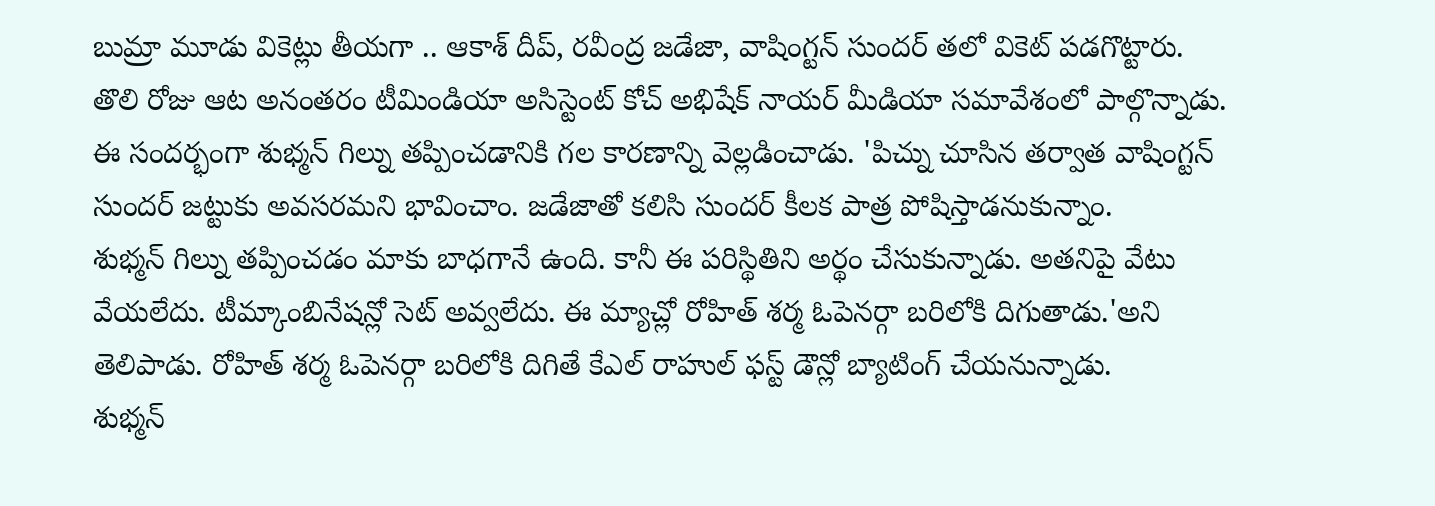బుమ్రా మూడు వికెట్లు తీయగా .. ఆకాశ్ దీప్, రవీంద్ర జడేజా, వాషింగ్టన్ సుందర్ తలో వికెట్ పడగొట్టారు.
తొలి రోజు ఆట అనంతరం టీమిండియా అసిస్టెంట్ కోచ్ అభిషేక్ నాయర్ మీడియా సమావేశంలో పాల్గొన్నాడు. ఈ సందర్భంగా శుభ్మన్ గిల్ను తప్పించడానికి గల కారణాన్ని వెల్లడించాడు. 'పిచ్ను చూసిన తర్వాత వాషింగ్టన్ సుందర్ జట్టుకు అవసరమని భావించాం. జడేజాతో కలిసి సుందర్ కీలక పాత్ర పోషిస్తాడనుకున్నాం.
శుభ్మన్ గిల్ను తప్పించడం మాకు బాధగానే ఉంది. కానీ ఈ పరిస్థితిని అర్థం చేసుకున్నాడు. అతనిపై వేటు వేయలేదు. టీమ్కాంబినేషన్లో సెట్ అవ్వలేదు. ఈ మ్యాచ్లో రోహిత్ శర్మ ఓపెనర్గా బరిలోకి దిగుతాడు.'అని తెలిపాడు. రోహిత్ శర్మ ఓపెనర్గా బరిలోకి దిగితే కేఎల్ రాహుల్ ఫస్ట్ డౌన్లో బ్యాటింగ్ చేయనున్నాడు.
శుభ్మన్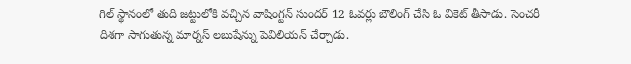గిల్ స్థానంలో తుది జట్టులోకి వచ్చిన వాషింగ్టన్ సుందర్ 12 ఓవర్లు బౌలింగ్ చేసి ఓ వికెట్ తీసాడు. సెంచరీ దిశగా సాగుతున్న మార్నస్ లబుషేన్ను పెవిలియన్ చేర్చాడు.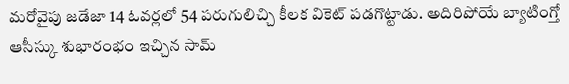మరోవైపు జడేజా 14 ఓవర్లలో 54 పరుగులిచ్చి కీలక వికెట్ పడగొట్టాడు. అదిరిపోయే బ్యాటింగ్తో ఆసీస్కు శుభారంభం ఇచ్చిన సామ్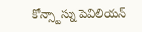కోన్స్టాస్ను పెవిలియన్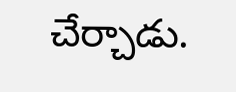చేర్చాడు.